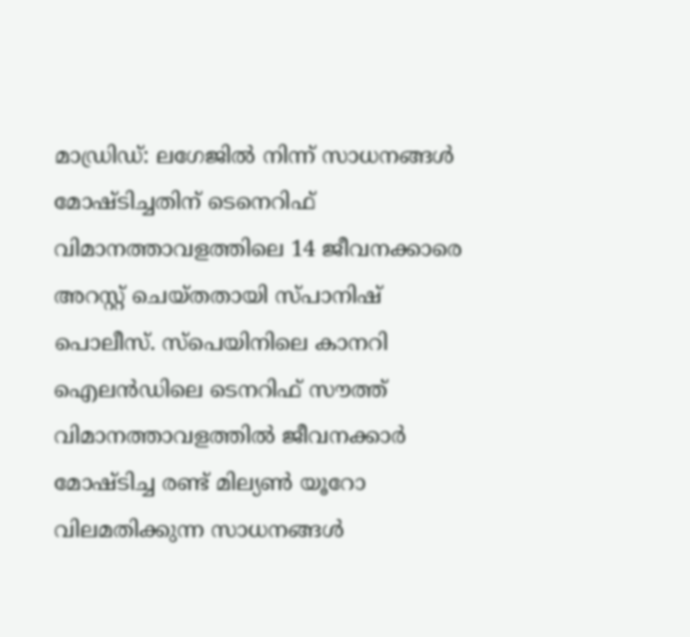മാഡ്രിഡ്: ലഗേജിൽ നിന്ന് സാധനങ്ങൾ മോഷ്ടിച്ചതിന് ടെനെറിഫ് വിമാനത്താവളത്തിലെ 14 ജീവനക്കാരെ അറസ്റ്റ് ചെയ്തതായി സ്പാനിഷ് പൊലീസ്. സ്പെയിനിലെ കാനറി ഐലൻഡിലെ ടെനറിഫ് സൗത്ത് വിമാനത്താവളത്തിൽ ജീവനക്കാർ മോഷ്ടിച്ച രണ്ട് മില്യൺ യൂറോ വിലമതിക്കുന്ന സാധനങ്ങൾ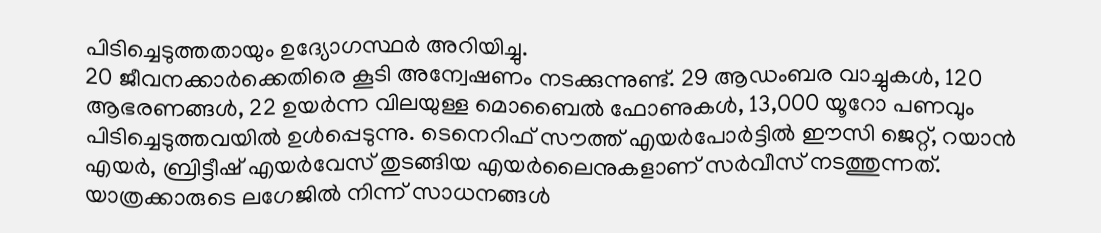പിടിച്ചെടുത്തതായും ഉദ്യോഗസ്ഥർ അറിയിച്ചു.
20 ജീവനക്കാർക്കെതിരെ കൂടി അന്വേഷണം നടക്കുന്നുണ്ട്. 29 ആഡംബര വാച്ചുകൾ, 120 ആഭരണങ്ങൾ, 22 ഉയർന്ന വിലയുള്ള മൊബൈൽ ഫോണുകൾ, 13,000 യൂറോ പണവും പിടിച്ചെടുത്തവയിൽ ഉൾപ്പെടുന്നു. ടെനെറിഫ് സൗത്ത് എയർപോർട്ടിൽ ഈസി ജെറ്റ്, റയാൻ എയർ, ബ്രിട്ടീഷ് എയർവേസ് തുടങ്ങിയ എയർലൈനുകളാണ് സർവീസ് നടത്തുന്നത്.
യാത്രക്കാരുടെ ലഗേജിൽ നിന്ന് സാധനങ്ങൾ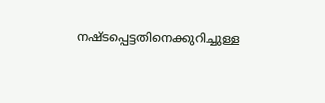നഷ്ടപ്പെട്ടതിനെക്കുറിച്ചുള്ള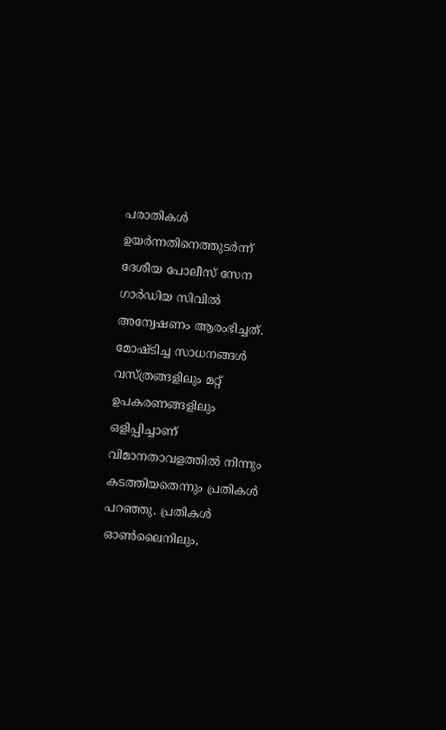പരാതികൾ ഉയർന്നതിനെത്തുടർന്ന് ദേശീയ പോലീസ് സേന ഗാർഡിയ സിവിൽ അന്വേഷണം ആരംഭിച്ചത്. മോഷ്ടിച്ച സാധനങ്ങൾ വസ്ത്രങ്ങളിലും മറ്റ് ഉപകരണങ്ങളിലും ഒളിപ്പിച്ചാണ് വിമാനതാവളത്തിൽ നിന്നും കടത്തിയതെന്നും പ്രതികൾ പറഞ്ഞു. പ്രതികൾ ഓൺലൈനിലും,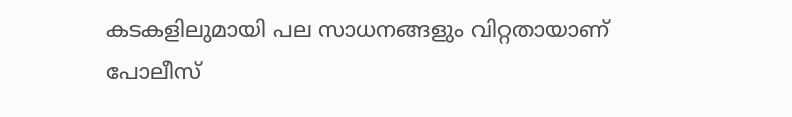കടകളിലുമായി പല സാധനങ്ങളും വിറ്റതായാണ് പോലീസ്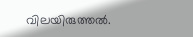വിലയിരുത്തൽ.